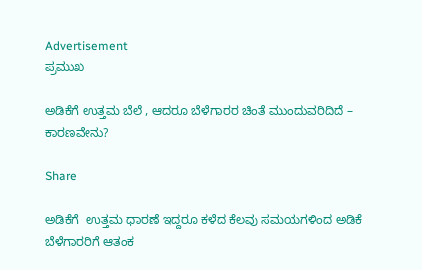Advertisement
ಪ್ರಮುಖ

ಅಡಿಕೆಗೆ ಉತ್ತಮ ಬೆಲೆ , ಆದರೂ ಬೆಳೆಗಾರರ ಚಿಂತೆ ಮುಂದುವರಿದಿದೆ – ಕಾರಣವೇನು?

Share

ಅಡಿಕೆಗೆ  ಉತ್ತಮ ಧಾರಣೆ ಇದ್ದರೂ ಕಳೆದ ಕೆಲವು ಸಮಯಗಳಿಂದ ಅಡಿಕೆ ಬೆಳೆಗಾರರಿಗೆ ಆತಂಕ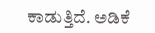ಕಾಡುತ್ತಿದೆ. ಅಡಿಕೆ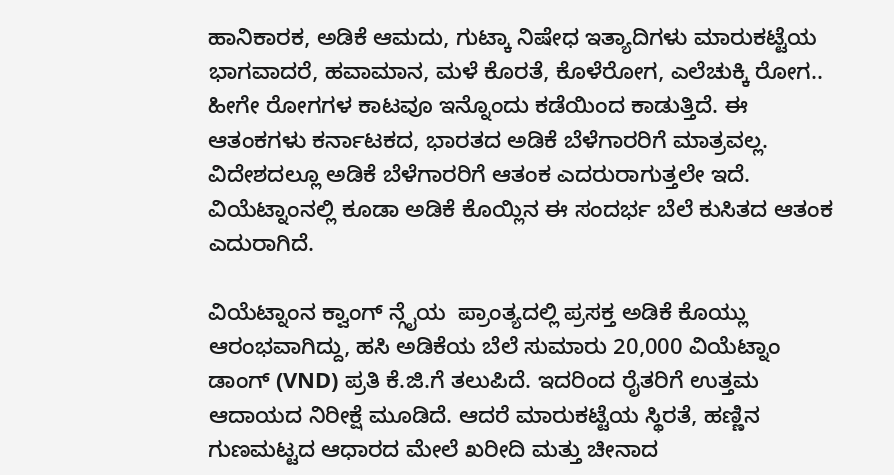ಹಾನಿಕಾರಕ, ಅಡಿಕೆ ಆಮದು, ಗುಟ್ಕಾ ನಿಷೇಧ ಇತ್ಯಾದಿಗಳು ಮಾರುಕಟ್ಟೆಯ ಭಾಗವಾದರೆ, ಹವಾಮಾನ, ಮಳೆ ಕೊರತೆ, ಕೊಳೆರೋಗ, ಎಲೆಚುಕ್ಕಿ ರೋಗ.. ಹೀಗೇ ರೋಗಗಳ ಕಾಟವೂ ಇನ್ನೊಂದು ಕಡೆಯಿಂದ ಕಾಡುತ್ತಿದೆ. ಈ ಆತಂಕಗಳು ಕರ್ನಾಟಕದ, ಭಾರತದ ಅಡಿಕೆ ಬೆಳೆಗಾರರಿಗೆ ಮಾತ್ರವಲ್ಲ. ವಿದೇಶದಲ್ಲೂ ಅಡಿಕೆ ಬೆಳೆಗಾರರಿಗೆ ಆತಂಕ ಎದರುರಾಗುತ್ತಲೇ ಇದೆ. ವಿಯೆಟ್ನಾಂನಲ್ಲಿ ಕೂಡಾ ಅಡಿಕೆ ಕೊಯ್ಲಿನ ಈ ಸಂದರ್ಭ ಬೆಲೆ ಕುಸಿತದ ಆತಂಕ ಎದುರಾಗಿದೆ.

ವಿಯೆಟ್ನಾಂನ ಕ್ವಾಂಗ್ ನ್ಗೈಯ  ಪ್ರಾಂತ್ಯದಲ್ಲಿ ಪ್ರಸಕ್ತ ಅಡಿಕೆ ಕೊಯ್ಲು ಆರಂಭವಾಗಿದ್ದು, ಹಸಿ ಅಡಿಕೆಯ ಬೆಲೆ ಸುಮಾರು 20,000 ವಿಯೆಟ್ನಾಂ ಡಾಂಗ್ (VND) ಪ್ರತಿ ಕೆ.ಜಿ.ಗೆ ತಲುಪಿದೆ. ಇದರಿಂದ ರೈತರಿಗೆ ಉತ್ತಮ ಆದಾಯದ ನಿರೀಕ್ಷೆ ಮೂಡಿದೆ. ಆದರೆ ಮಾರುಕಟ್ಟೆಯ ಸ್ಥಿರತೆ, ಹಣ್ಣಿನ ಗುಣಮಟ್ಟದ ಆಧಾರದ ಮೇಲೆ ಖರೀದಿ ಮತ್ತು ಚೀನಾದ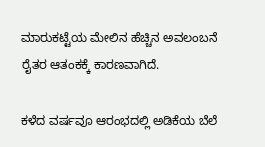ಮಾರುಕಟ್ಟೆಯ ಮೇಲಿನ ಹೆಚ್ಚಿನ ಅವಲಂಬನೆ ರೈತರ ಆತಂಕಕ್ಕೆ ಕಾರಣವಾಗಿದೆ.

ಕಳೆದ ವರ್ಷವೂ ಆರಂಭದಲ್ಲಿ ಅಡಿಕೆಯ ಬೆಲೆ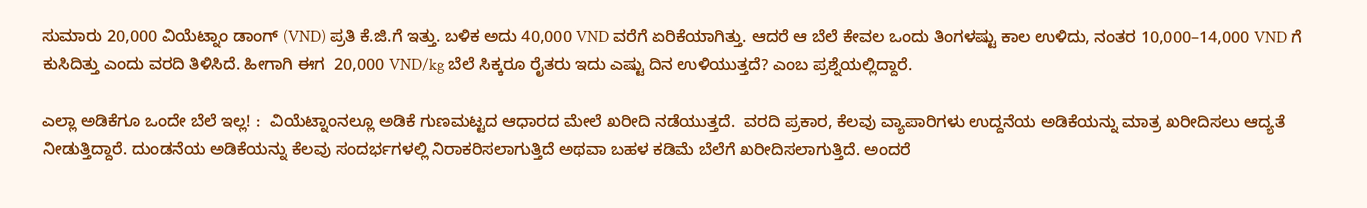ಸುಮಾರು 20,000 ವಿಯೆಟ್ನಾಂ ಡಾಂಗ್ (VND) ಪ್ರತಿ ಕೆ.ಜಿ.ಗೆ ಇತ್ತು. ಬಳಿಕ ಅದು 40,000 VND ವರೆಗೆ ಏರಿಕೆಯಾಗಿತ್ತು. ಆದರೆ ಆ ಬೆಲೆ ಕೇವಲ ಒಂದು ತಿಂಗಳಷ್ಟು ಕಾಲ ಉಳಿದು, ನಂತರ 10,000–14,000 VND ಗೆ ಕುಸಿದಿತ್ತು ಎಂದು ವರದಿ ತಿಳಿಸಿದೆ. ಹೀಗಾಗಿ ಈಗ  20,000 VND/kg ಬೆಲೆ ಸಿಕ್ಕರೂ ರೈತರು ಇದು ಎಷ್ಟು ದಿನ ಉಳಿಯುತ್ತದೆ? ಎಂಬ ಪ್ರಶ್ನೆಯಲ್ಲಿದ್ದಾರೆ.

ಎಲ್ಲಾ ಅಡಿಕೆಗೂ ಒಂದೇ ಬೆಲೆ ಇಲ್ಲ! :  ವಿಯೆಟ್ನಾಂನಲ್ಲೂ ಅಡಿಕೆ ಗುಣಮಟ್ಟದ ಆಧಾರದ ಮೇಲೆ ಖರೀದಿ ನಡೆಯುತ್ತದೆ.  ವರದಿ ಪ್ರಕಾರ, ಕೆಲವು ವ್ಯಾಪಾರಿಗಳು ಉದ್ದನೆಯ ಅಡಿಕೆಯನ್ನು ಮಾತ್ರ ಖರೀದಿಸಲು ಆದ್ಯತೆ ನೀಡುತ್ತಿದ್ದಾರೆ. ದುಂಡನೆಯ ಅಡಿಕೆಯನ್ನು ಕೆಲವು ಸಂದರ್ಭಗಳಲ್ಲಿ ನಿರಾಕರಿಸಲಾಗುತ್ತಿದೆ ಅಥವಾ ಬಹಳ ಕಡಿಮೆ ಬೆಲೆಗೆ ಖರೀದಿಸಲಾಗುತ್ತಿದೆ. ಅಂದರೆ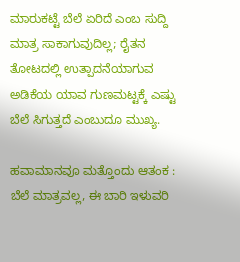ಮಾರುಕಟ್ಟೆ ಬೆಲೆ ಏರಿದೆ ಎಂಬ ಸುದ್ದಿ ಮಾತ್ರ ಸಾಕಾಗುವುದಿಲ್ಲ; ರೈತನ ತೋಟದಲ್ಲಿ ಉತ್ಪಾದನೆಯಾಗುವ ಅಡಿಕೆಯ ಯಾವ ಗುಣಮಟ್ಟಕ್ಕೆ ಎಷ್ಟು ಬೆಲೆ ಸಿಗುತ್ತದೆ ಎಂಬುದೂ ಮುಖ್ಯ.

ಹವಾಮಾನವೂ ಮತ್ತೊಂದು ಆತಂಕ :  ಬೆಲೆ ಮಾತ್ರವಲ್ಲ, ಈ ಬಾರಿ ಇಳುವರಿ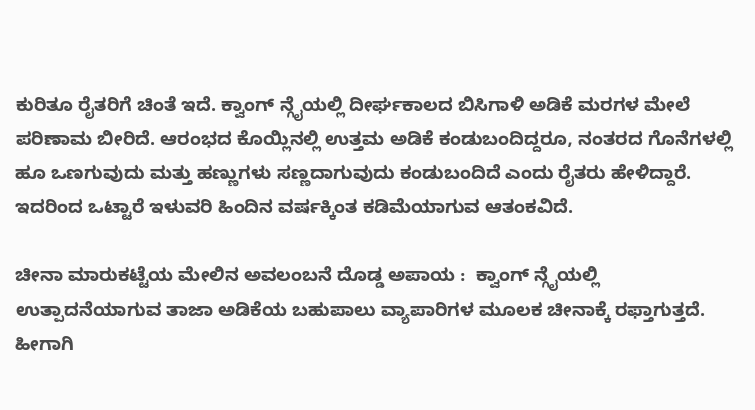ಕುರಿತೂ ರೈತರಿಗೆ ಚಿಂತೆ ಇದೆ. ಕ್ವಾಂಗ್ ನ್ಗೈಯಲ್ಲಿ ದೀರ್ಘಕಾಲದ ಬಿಸಿಗಾಳಿ ಅಡಿಕೆ ಮರಗಳ ಮೇಲೆ ಪರಿಣಾಮ ಬೀರಿದೆ. ಆರಂಭದ ಕೊಯ್ಲಿನಲ್ಲಿ ಉತ್ತಮ ಅಡಿಕೆ ಕಂಡುಬಂದಿದ್ದರೂ, ನಂತರದ ಗೊನೆಗಳಲ್ಲಿ ಹೂ ಒಣಗುವುದು ಮತ್ತು ಹಣ್ಣುಗಳು ಸಣ್ಣದಾಗುವುದು ಕಂಡುಬಂದಿದೆ ಎಂದು ರೈತರು ಹೇಳಿದ್ದಾರೆ. ಇದರಿಂದ ಒಟ್ಟಾರೆ ಇಳುವರಿ ಹಿಂದಿನ ವರ್ಷಕ್ಕಿಂತ ಕಡಿಮೆಯಾಗುವ ಆತಂಕವಿದೆ.

ಚೀನಾ ಮಾರುಕಟ್ಟೆಯ ಮೇಲಿನ ಅವಲಂಬನೆ ದೊಡ್ಡ ಅಪಾಯ :  ಕ್ವಾಂಗ್ ನ್ಗೈಯಲ್ಲಿ ಉತ್ಪಾದನೆಯಾಗುವ ತಾಜಾ ಅಡಿಕೆಯ ಬಹುಪಾಲು ವ್ಯಾಪಾರಿಗಳ ಮೂಲಕ ಚೀನಾಕ್ಕೆ ರಫ್ತಾಗುತ್ತದೆ. ಹೀಗಾಗಿ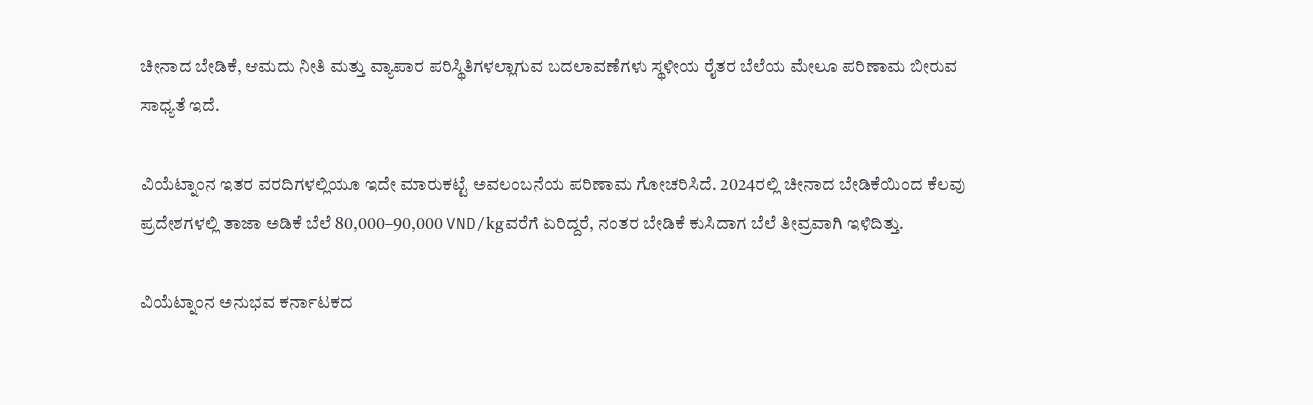ಚೀನಾದ ಬೇಡಿಕೆ, ಆಮದು ನೀತಿ ಮತ್ತು ವ್ಯಾಪಾರ ಪರಿಸ್ಥಿತಿಗಳಲ್ಲಾಗುವ ಬದಲಾವಣೆಗಳು ಸ್ಥಳೀಯ ರೈತರ ಬೆಲೆಯ ಮೇಲೂ ಪರಿಣಾಮ ಬೀರುವ ಸಾಧ್ಯತೆ ಇದೆ.

ವಿಯೆಟ್ನಾಂನ ಇತರ ವರದಿಗಳಲ್ಲಿಯೂ ಇದೇ ಮಾರುಕಟ್ಟೆ ಅವಲಂಬನೆಯ ಪರಿಣಾಮ ಗೋಚರಿಸಿದೆ. 2024ರಲ್ಲಿ ಚೀನಾದ ಬೇಡಿಕೆಯಿಂದ ಕೆಲವು ಪ್ರದೇಶಗಳಲ್ಲಿ ತಾಜಾ ಅಡಿಕೆ ಬೆಲೆ 80,000–90,000 VND/kgವರೆಗೆ ಏರಿದ್ದರೆ, ನಂತರ ಬೇಡಿಕೆ ಕುಸಿದಾಗ ಬೆಲೆ ತೀವ್ರವಾಗಿ ಇಳಿದಿತ್ತು.

ವಿಯೆಟ್ನಾಂನ ಅನುಭವ ಕರ್ನಾಟಕದ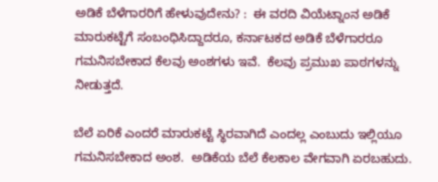ಅಡಿಕೆ ಬೆಳೆಗಾರರಿಗೆ ಹೇಳುವುದೇನು? :  ಈ ವರದಿ ವಿಯೆಟ್ನಾಂನ ಅಡಿಕೆ ಮಾರುಕಟ್ಟೆಗೆ ಸಂಬಂಧಿಸಿದ್ದಾದರೂ, ಕರ್ನಾಟಕದ ಅಡಿಕೆ ಬೆಳೆಗಾರರೂ ಗಮನಿಸಬೇಕಾದ ಕೆಲವು ಅಂಶಗಳು ಇವೆ.  ಕೆಲವು ಪ್ರಮುಖ ಪಾಠಗಳನ್ನು ನೀಡುತ್ತದೆ.

ಬೆಲೆ ಏರಿಕೆ ಎಂದರೆ ಮಾರುಕಟ್ಟೆ ಸ್ಥಿರವಾಗಿದೆ ಎಂದಲ್ಲ ಎಂಬುದು ಇಲ್ಲಿಯೂ ಗಮನಿಸಬೇಕಾದ ಅಂಶ.  ಅಡಿಕೆಯ ಬೆಲೆ ಕೆಲಕಾಲ ವೇಗವಾಗಿ ಏರಬಹುದು.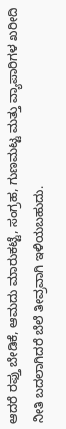ಆದರೆ ರಫ್ತು ಬೇಡಿಕೆ, ಆಮದು ಮಾರುಕಟ್ಟೆ, ಸಂಗ್ರಹ, ಗುಣಮಟ್ಟ ಮತ್ತು ವ್ಯಾಪಾರಿಗಳ ಖರೀದಿ ನೀತಿ ಬದಲಾಗಿದರೆ ಬೆಲೆ ತೀವ್ರವಾಗಿ ಇಳಿಯಬಹುದು.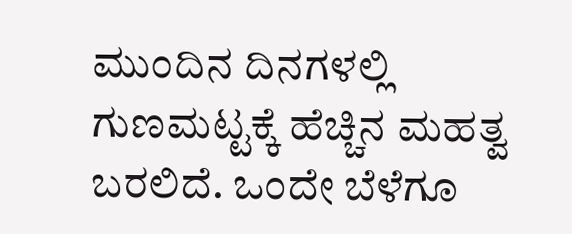ಮುಂದಿನ ದಿನಗಳಲ್ಲಿ ಗುಣಮಟ್ಟಕ್ಕೆ ಹೆಚ್ಚಿನ ಮಹತ್ವ ಬರಲಿದೆ. ಒಂದೇ ಬೆಳೆಗೂ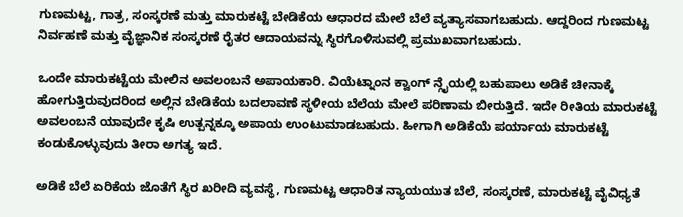ಗುಣಮಟ್ಟ, ಗಾತ್ರ, ಸಂಸ್ಕರಣೆ ಮತ್ತು ಮಾರುಕಟ್ಟೆ ಬೇಡಿಕೆಯ ಆಧಾರದ ಮೇಲೆ ಬೆಲೆ ವ್ಯತ್ಯಾಸವಾಗಬಹುದು. ಆದ್ದರಿಂದ ಗುಣಮಟ್ಟ ನಿರ್ವಹಣೆ ಮತ್ತು ವೈಜ್ಞಾನಿಕ ಸಂಸ್ಕರಣೆ ರೈತರ ಆದಾಯವನ್ನು ಸ್ಥಿರಗೊಳಿಸುವಲ್ಲಿ ಪ್ರಮುಖವಾಗಬಹುದು.

ಒಂದೇ ಮಾರುಕಟ್ಟೆಯ ಮೇಲಿನ ಅವಲಂಬನೆ ಅಪಾಯಕಾರಿ. ವಿಯೆಟ್ನಾಂನ ಕ್ವಾಂಗ್ ನ್ಗೈಯಲ್ಲಿ ಬಹುಪಾಲು ಅಡಿಕೆ ಚೀನಾಕ್ಕೆ ಹೋಗುತ್ತಿರುವುದರಿಂದ ಅಲ್ಲಿನ ಬೇಡಿಕೆಯ ಬದಲಾವಣೆ ಸ್ಥಳೀಯ ಬೆಲೆಯ ಮೇಲೆ ಪರಿಣಾಮ ಬೀರುತ್ತಿದೆ. ಇದೇ ರೀತಿಯ ಮಾರುಕಟ್ಟೆ ಅವಲಂಬನೆ ಯಾವುದೇ ಕೃಷಿ ಉತ್ಪನ್ನಕ್ಕೂ ಅಪಾಯ ಉಂಟುಮಾಡಬಹುದು. ಹೀಗಾಗಿ ಅಡಿಕೆಯೆ ಪರ್ಯಾಯ ಮಾರುಕಟ್ಟೆ ಕಂಡುಕೊಳ್ಳುವುದು ತೀರಾ ಅಗತ್ಯ ಇದೆ.

ಅಡಿಕೆ ಬೆಲೆ ಏರಿಕೆಯ ಜೊತೆಗೆ ಸ್ಥಿರ ಖರೀದಿ ವ್ಯವಸ್ಥೆ, ಗುಣಮಟ್ಟ ಆಧಾರಿತ ನ್ಯಾಯಯುತ ಬೆಲೆ, ಸಂಸ್ಕರಣೆ, ಮಾರುಕಟ್ಟೆ ವೈವಿಧ್ಯತೆ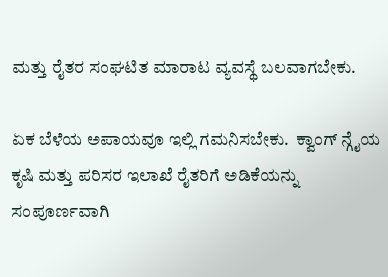ಮತ್ತು ರೈತರ ಸಂಘಟಿತ ಮಾರಾಟ ವ್ಯವಸ್ಥೆ ಬಲವಾಗಬೇಕು.

ಏಕ ಬೆಳೆಯ ಅಪಾಯವೂ ಇಲ್ಲಿ ಗಮನಿಸಬೇಕು.  ಕ್ವಾಂಗ್ ನ್ಗೈಯ ಕೃಷಿ ಮತ್ತು ಪರಿಸರ ಇಲಾಖೆ ರೈತರಿಗೆ ಅಡಿಕೆಯನ್ನು ಸಂಪೂರ್ಣವಾಗಿ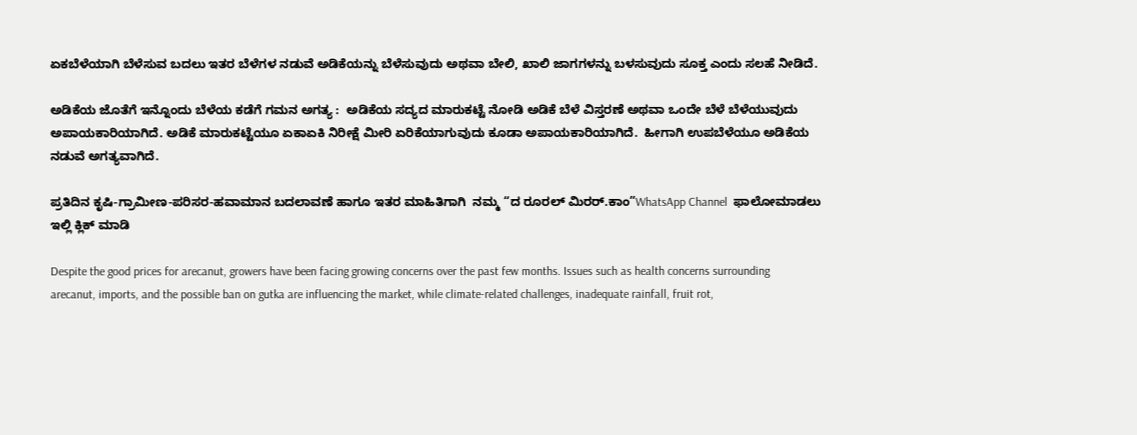ಏಕಬೆಳೆಯಾಗಿ ಬೆಳೆಸುವ ಬದಲು ಇತರ ಬೆಳೆಗಳ ನಡುವೆ ಅಡಿಕೆಯನ್ನು ಬೆಳೆಸುವುದು ಅಥವಾ ಬೇಲಿ, ಖಾಲಿ ಜಾಗಗಳನ್ನು ಬಳಸುವುದು ಸೂಕ್ತ ಎಂದು ಸಲಹೆ ನೀಡಿದೆ.

ಅಡಿಕೆಯ ಜೊತೆಗೆ ಇನ್ನೊಂದು ಬೆಳೆಯ ಕಡೆಗೆ ಗಮನ ಅಗತ್ಯ :  ಅಡಿಕೆಯ ಸದ್ಯದ ಮಾರುಕಟ್ಟೆ ನೋಡಿ ಅಡಿಕೆ ಬೆಳೆ ವಿಸ್ತರಣೆ ಅಥವಾ ಒಂದೇ ಬೆಳೆ ಬೆಳೆಯುವುದು ಅಪಾಯಕಾರಿಯಾಗಿದೆ. ಅಡಿಕೆ ಮಾರುಕಟ್ಟೆಯೂ ಏಕಾಏಕಿ ನಿರೀಕ್ಷೆ ಮೀರಿ ಏರಿಕೆಯಾಗುವುದು ಕೂಡಾ ಅಪಾಯಕಾರಿಯಾಗಿದೆ.  ಹೀಗಾಗಿ ಉಪಬೆಳೆಯೂ ಅಡಿಕೆಯ ನಡುವೆ ಅಗತ್ಯವಾಗಿದೆ.

ಪ್ರತಿದಿನ ಕೃಷಿ-ಗ್ರಾಮೀಣ-ಪರಿಸರ-ಹವಾಮಾನ ಬದಲಾವಣೆ ಹಾಗೂ ಇತರ ಮಾಹಿತಿಗಾಗಿ  ನಮ್ಮ “ದ ರೂರಲ್‌ ಮಿರರ್.ಕಾಂ”WhatsApp Channel  ಫಾಲೋಮಾಡಲು ಇಲ್ಲಿ ಕ್ಲಿಕ್‌ ಮಾಡಿ

Despite the good prices for arecanut, growers have been facing growing concerns over the past few months. Issues such as health concerns surrounding arecanut, imports, and the possible ban on gutka are influencing the market, while climate-related challenges, inadequate rainfall, fruit rot,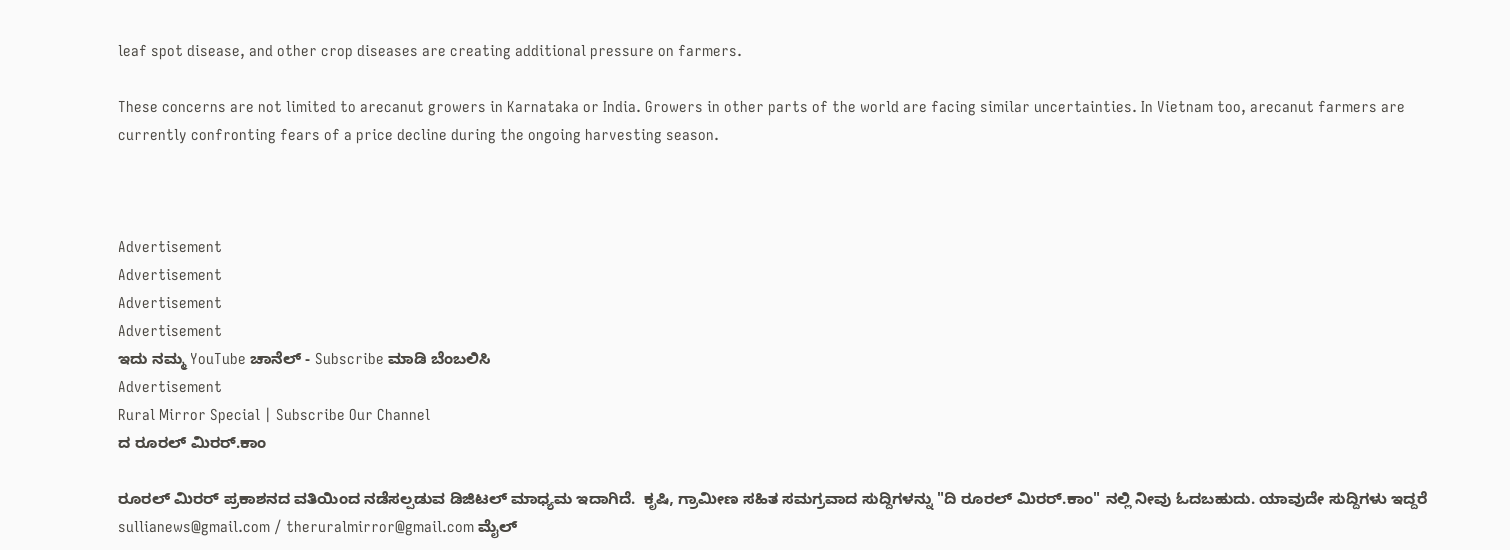leaf spot disease, and other crop diseases are creating additional pressure on farmers.

These concerns are not limited to arecanut growers in Karnataka or India. Growers in other parts of the world are facing similar uncertainties. In Vietnam too, arecanut farmers are currently confronting fears of a price decline during the ongoing harvesting season.



Advertisement
Advertisement
Advertisement
Advertisement
ಇದು ನಮ್ಮ YouTube ಚಾನೆಲ್ - Subscribe ಮಾಡಿ ಬೆಂಬಲಿಸಿ
Advertisement
Rural Mirror Special | Subscribe Our Channel
ದ ರೂರಲ್ ಮಿರರ್.ಕಾಂ

ರೂರಲ್‌ ಮಿರರ್‌ ಪ್ರಕಾಶನದ ವತಿಯಿಂದ ನಡೆಸಲ್ಪಡುವ ಡಿಜಿಟಲ್‌ ಮಾಧ್ಯಮ ಇದಾಗಿದೆ.  ಕೃಷಿ, ಗ್ರಾಮೀಣ ಸಹಿತ ಸಮಗ್ರವಾದ ಸುದ್ದಿಗಳನ್ನು "ದಿ ರೂರಲ್‌ ಮಿರರ್‌.ಕಾಂ" ನಲ್ಲಿ ನೀವು ಓದಬಹುದು. ಯಾವುದೇ ಸುದ್ದಿಗಳು ಇದ್ದರೆ sullianews@gmail.com / theruralmirror@gmail.com ಮೈಲ್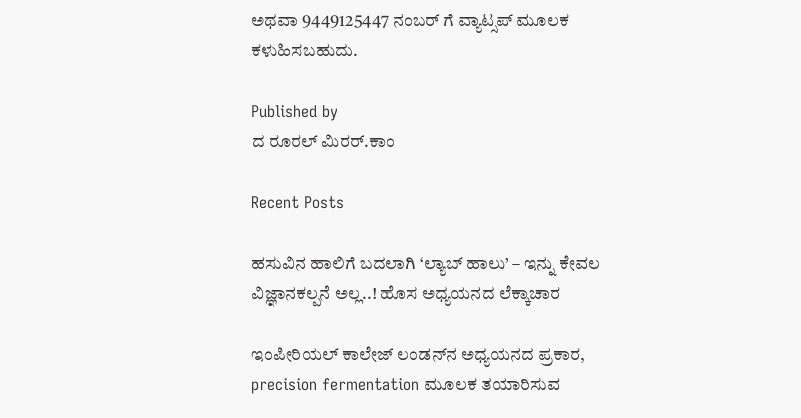ಅಥವಾ 9449125447 ನಂಬರ್ ಗೆ ವ್ಯಾಟ್ಸಪ್ ಮೂಲಕ ಕಳುಹಿಸಬಹುದು.

Published by
ದ ರೂರಲ್ ಮಿರರ್.ಕಾಂ

Recent Posts

ಹಸುವಿನ ಹಾಲಿಗೆ ಬದಲಾಗಿ ‘ಲ್ಯಾಬ್‌ ಹಾಲು’ – ಇನ್ನು ಕೇವಲ ವಿಜ್ಞಾನಕಲ್ಪನೆ ಅಲ್ಲ..! ಹೊಸ ಅಧ್ಯಯನದ ಲೆಕ್ಕಾಚಾರ

ಇಂಪೀರಿಯಲ್ ಕಾಲೇಜ್ ಲಂಡನ್‌ನ ಅಧ್ಯಯನದ ಪ್ರಕಾರ, precision fermentation ಮೂಲಕ ತಯಾರಿಸುವ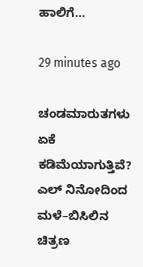ಹಾಲಿಗೆ…

29 minutes ago

ಚಂಡಮಾರುತಗಳು ಏಕೆ ಕಡಿಮೆಯಾಗುತ್ತಿವೆ? ಎಲ್ ನಿನೋದಿಂದ ಮಳೆ–ಬಿಸಿಲಿನ ಚಿತ್ರಣ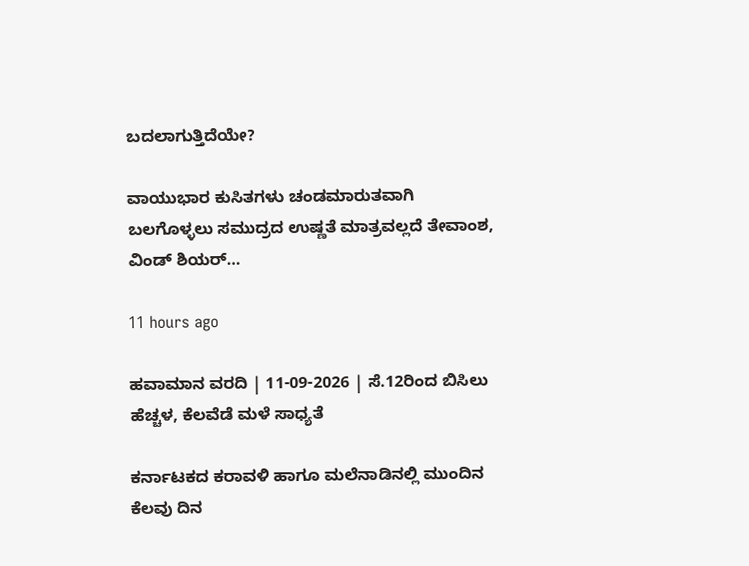ಬದಲಾಗುತ್ತಿದೆಯೇ?

ವಾಯುಭಾರ ಕುಸಿತಗಳು ಚಂಡಮಾರುತವಾಗಿ ಬಲಗೊಳ್ಳಲು ಸಮುದ್ರದ ಉಷ್ಣತೆ ಮಾತ್ರವಲ್ಲದೆ ತೇವಾಂಶ, ವಿಂಡ್ ಶಿಯರ್…

11 hours ago

ಹವಾಮಾನ ವರದಿ | 11-09-2026 | ಸೆ.12ರಿಂದ ಬಿಸಿಲು ಹೆಚ್ಚಳ, ಕೆಲವೆಡೆ ಮಳೆ ಸಾಧ್ಯತೆ

ಕರ್ನಾಟಕದ ಕರಾವಳಿ ಹಾಗೂ ಮಲೆನಾಡಿನಲ್ಲಿ ಮುಂದಿನ ಕೆಲವು ದಿನ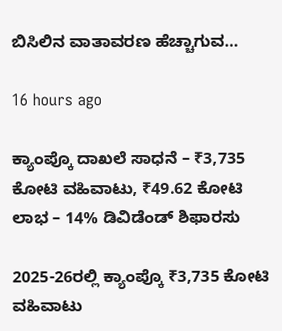ಬಿಸಿಲಿನ ವಾತಾವರಣ ಹೆಚ್ಚಾಗುವ…

16 hours ago

ಕ್ಯಾಂಪ್ಕೊ ದಾಖಲೆ ಸಾಧನೆ – ₹3,735 ಕೋಟಿ ವಹಿವಾಟು, ₹49.62 ಕೋಟಿ ಲಾಭ – 14% ಡಿವಿಡೆಂಡ್ ಶಿಫಾರಸು

2025-26ರಲ್ಲಿ ಕ್ಯಾಂಪ್ಕೊ ₹3,735 ಕೋಟಿ ವಹಿವಾಟು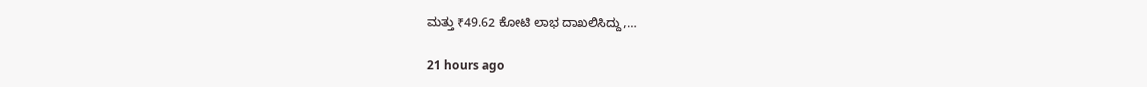ಮತ್ತು ₹49.62 ಕೋಟಿ ಲಾಭ ದಾಖಲಿಸಿದ್ದು,…

21 hours ago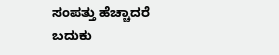ಸಂಪತ್ತು ಹೆಚ್ಚಾದರೆ ಬದುಕು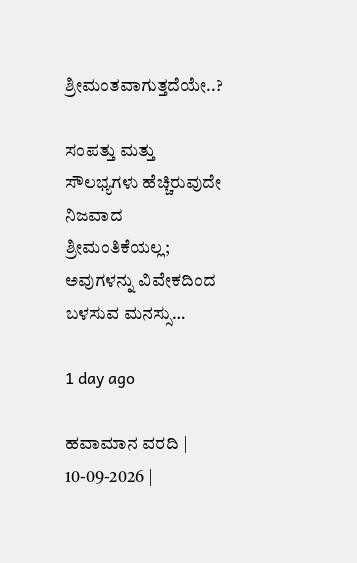ಶ್ರೀಮಂತವಾಗುತ್ತದೆಯೇ..?

ಸಂಪತ್ತು ಮತ್ತು ಸೌಲಭ್ಯಗಳು ಹೆಚ್ಚಿರುವುದೇ ನಿಜವಾದ ಶ್ರೀಮಂತಿಕೆಯಲ್ಲ; ಅವುಗಳನ್ನು ವಿವೇಕದಿಂದ ಬಳಸುವ ಮನಸ್ಸು…

1 day ago

ಹವಾಮಾನ ವರದಿ | 10-09-2026 |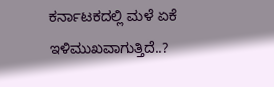ಕರ್ನಾಟಕದಲ್ಲಿ ಮಳೆ ಏಕೆ ಇಳಿಮುಖವಾಗುತ್ತಿದೆ..?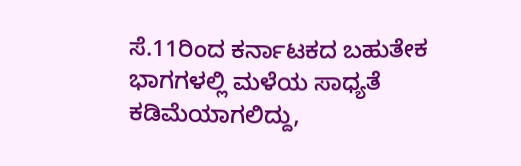ಸೆ.11ರಿಂದ ಕರ್ನಾಟಕದ ಬಹುತೇಕ ಭಾಗಗಳಲ್ಲಿ ಮಳೆಯ ಸಾಧ್ಯತೆ ಕಡಿಮೆಯಾಗಲಿದ್ದು,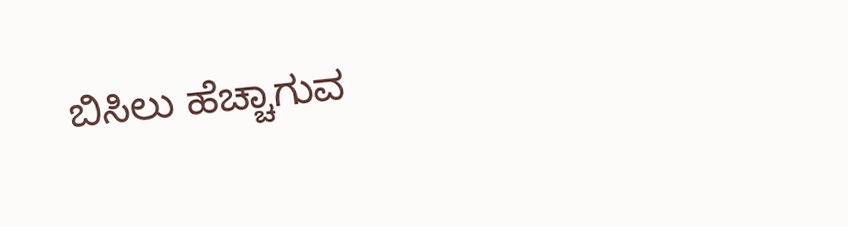ಬಿಸಿಲು ಹೆಚ್ಚಾಗುವ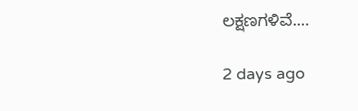ಲಕ್ಷಣಗಳಿವೆ.…

2 days ago